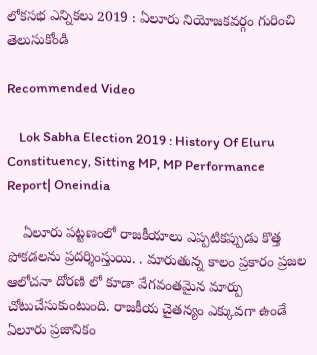లోకసభ ఎన్నికలు 2019 : ఏలూరు నియోజ‌క‌వ‌ర్గం గురించి తెలుసుకోండి

Recommended Video

    Lok Sabha Election 2019 : History Of Eluru Constituency, Sitting MP, MP Performance Report| Oneindia

    ఏలూరు ప‌ట్ట‌ణంలో రాజ‌కీయాలు ఎప్ప‌టిక‌ప్పుడు కొత్త పోక‌డ‌ల‌ను ప్ర‌ద‌ర్శింస్తుయి. . మారుతున్న కాలం ప్ర‌కారం ప్ర‌జ‌ల ఆలోచ‌నా దోర‌ణి లో కూడా వేగ‌వంత‌మైన మార్పు చోటుచేసుకుంటుంది. రాజ‌కీయ చైత‌న్యం ఎక్కువగా ఉండే ఏలూరు ప్ర‌జానికం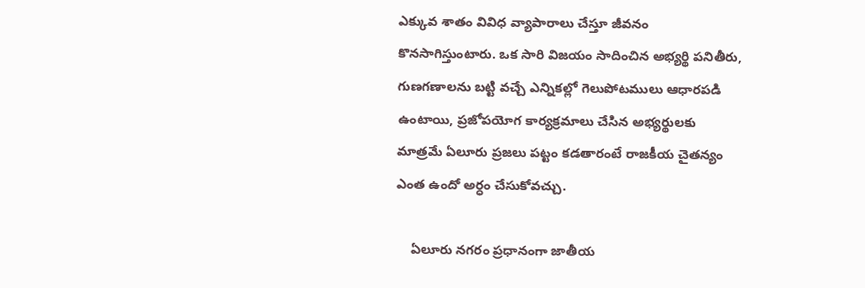ఎక్కువ శాతం వివిధ వ్యాపారాలు చేస్తూ జీవ‌నం కొన‌సాగిస్తుంటారు. ఒక సారి విజ‌యం సాదించిన అభ్య‌ర్థి ప‌నితీరు, గుణ‌గ‌ణాల‌ను బ‌ట్టి వ‌చ్చే ఎన్నిక‌ల్లో గెలుపోట‌ములు ఆధార‌ప‌డి ఉంటాయి, ప్ర‌జోప‌యోగ కార్య‌క్ర‌మాలు చేసిన అభ్య‌ర్థుల‌కు మాత్ర‌మే ఏలూరు ప్ర‌జ‌లు ప‌ట్టం క‌డ‌తారంటే రాజ‌కీయ చైత‌న్యం ఎంత ఉందో అర్ధం చేసుకోవ‌చ్చు.

    ఏలూరు నగరం ప్రధానంగా జాతీయ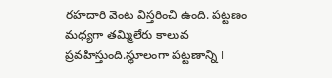రహదారి వెంట విస్తరించి ఉంది. పట్టణం మధ్యగా తమ్మిలేరు కాలువ ప్రవహిస్తుంది.స్థూలంగా పట్టణాన్ని I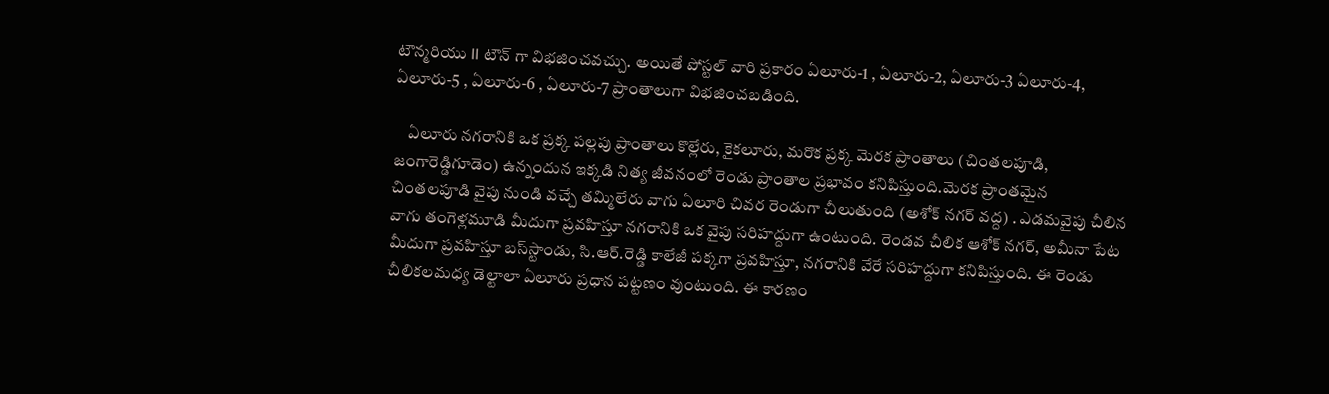టౌన్మరియు II టౌన్ గా విభజించవచ్చు. అయితే పోస్టల్ వారి ప్రకారం ఏలూరు-1 , ఏలూరు-2, ఏలూరు-3 ఏలూరు-4, ఏలూరు-5 , ఏలూరు-6 , ఏలూరు-7 ప్రాంతాలుగా విభజించబడింది.

    ఏలూరు నగరానికి ఒక ప్రక్క పల్లపు ప్రాంతాలు కొల్లేరు, కైకలూరు, మరొక ప్రక్క మెరక ప్రాంతాలు (చింతలపూడి, జంగారెడ్డిగూడెం) ఉన్నందున ఇక్కడి నిత్య జీవనంలో రెండు ప్రాంతాల ప్రభావం కనిపిస్తుంది.మెరక ప్రాంతమైన చింతలపూడి వైపు నుండి వచ్చే తమ్మిలేరు వాగు ఏలూరి చివర రెండుగా చీలుతుంది (అశోక్ నగర్ వద్ద) . ఎడమవైపు చీలిన వాగు తంగెళ్లమూడి మీదుగా ప్రవహిస్తూ నగరానికి ఒక వైపు సరిహద్దుగా ఉంటుంది. రెండవ చీలిక ఆశోక్ నగర్, అమీనా పేట మీదుగా ప్రవహిస్తూ బస్‌స్టాండు, సి.ఆర్.రెడ్డి కాలేజీ పక్కగా ప్రవహిస్తూ, నగరానికి వేరే సరిహద్దుగా కనిపిస్తుంది. ఈ రెండు చీలికలమధ్య డెల్టాలా ఏలూరు ప్రధాన పట్టణం వుంటుంది. ఈ కారణం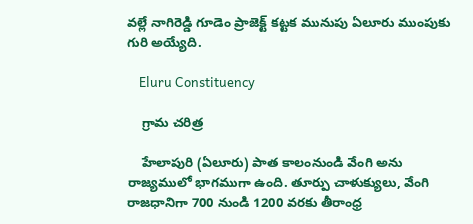వల్లే నాగిరెడ్డి గూడెం ప్రాజెక్ట్ కట్టక మునుపు ఏలూరు ముంపుకు గురి అయ్యేది.

    Eluru Constituency

    గ్రామ చ‌రిత్ర‌

    హేలాపురి (ఏలూరు) పాత కాలంనుండి వేంగి అను రాజ్యములో భాగముగా ఉంది. తూర్పు చాళుక్యులు, వేంగి రాజధానిగా 700 నుండి 1200 వరకు తీరాంధ్ర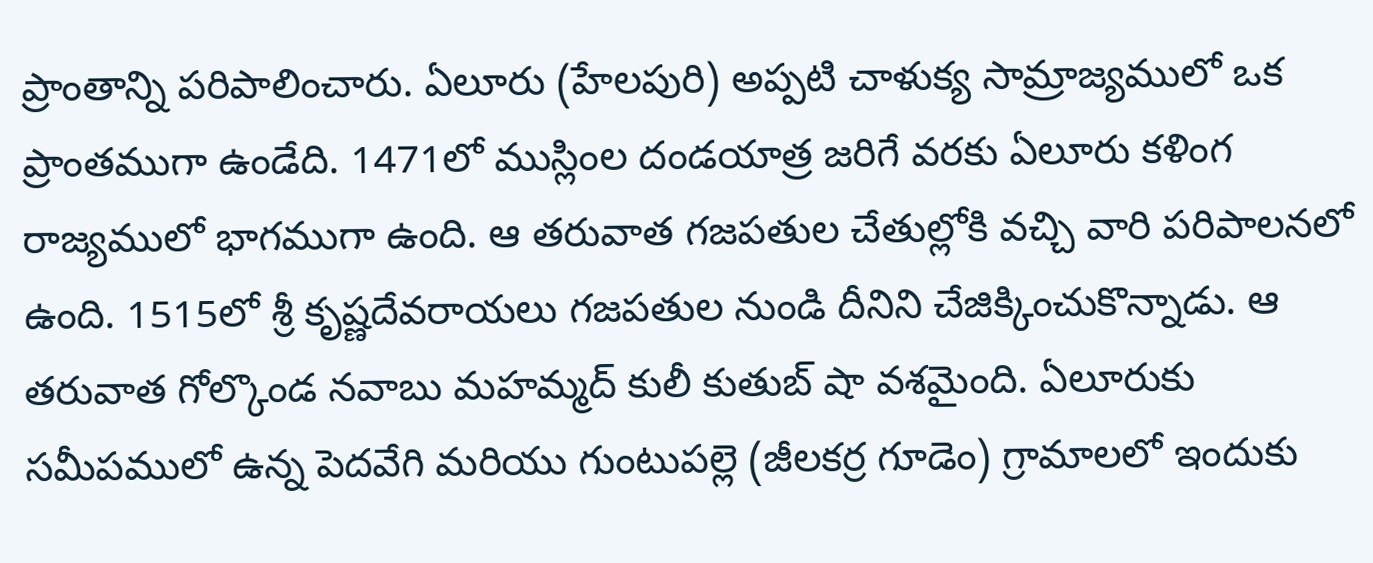ప్రాంతాన్ని పరిపాలించారు. ఏలూరు (హేలపురి) అప్పటి చాళుక్య సామ్రాజ్యములో ఒక ప్రాంతముగా ఉండేది. 1471లో ముస్లింల దండయాత్ర జరిగే వరకు ఏలూరు కళింగ రాజ్యములో భాగముగా ఉంది. ఆ తరువాత గజపతుల చేతుల్లోకి వచ్చి వారి పరిపాలనలో ఉంది. 1515లో శ్రీ కృష్ణదేవరాయలు గజపతుల నుండి దీనిని చేజిక్కించుకొన్నాడు. ఆ తరువాత గోల్కొండ నవాబు మహమ్మద్ కులీ కుతుబ్ షా వశమైంది. ఏలూరుకు సమీపములో ఉన్న పెదవేగి మరియు గుంటుపల్లె (జీలకర్ర గూడెం) గ్రామాలలో ఇందుకు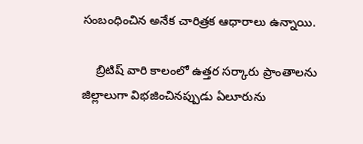సంబంధించిన అనేక చారిత్రక ఆధారాలు ఉన్నాయి.

    బ్రిటిష్ వారి కాలంలో ఉత్తర సర్కారు ప్రాంతాలను జిల్లాలుగా విభజించినప్పుడు ఏలూరును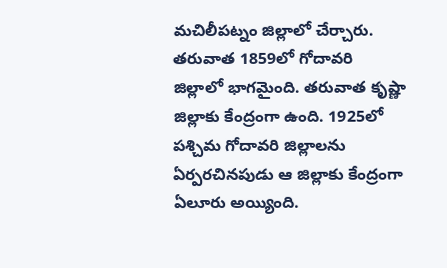మచిలీపట్నం జిల్లాలో చేర్చారు. తరువాత 1859లో గోదావరి జిల్లాలో భాగమైంది. తరువాత కృష్ణా జిల్లాకు కేంద్రంగా ఉంది. 1925లో పశ్చిమ గోదావరి జిల్లాలను ఏర్పరచినపుడు ఆ జిల్లాకు కేంద్రంగా ఏలూరు అయ్యింది.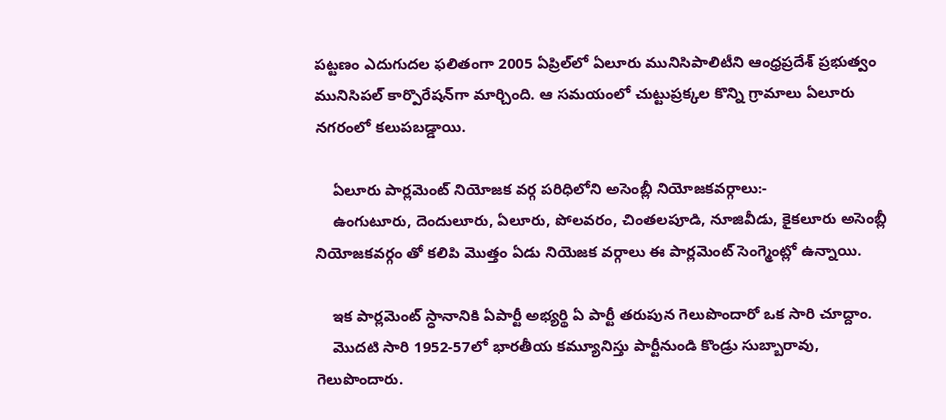పట్టణం ఎదుగుదల ఫలితంగా 2005 ఏప్రిల్‌లో ఏలూరు మునిసిపాలిటీని ఆంధ్రప్రదేశ్ ప్రభుత్వం మునిసిపల్ కార్పొరేషన్‌గా మార్చింది. ఆ సమయంలో చుట్టుప్రక్కల కొన్ని గ్రామాలు ఏలూరు నగరంలో కలుపబడ్డాయి.

    ఏలూరు పార్ల‌మెంట్ నియోజ‌క వ‌ర్గ పరిధిలోని అసెంబ్లీ నియోజకవర్గాలు:-
    ఉంగుటూరు, దెందులూరు, ఏలూరు, పోలవరం, చింతలపూడి, నూజివీడు, కైకలూరు అసెంబ్లీ నియోజకవర్గం తో క‌లిపి మొత్తం ఏడు నియెజ‌క వ‌ర్గాలు ఈ పార్ల‌మెంట్ సెంగ్మెంట్లో ఉన్నాయి.

    ఇక పార్ల‌మెంట్ స్ధానానికి ఏపార్టీ అభ్య‌ర్థి ఏ పార్టీ త‌రుపున గెలుపొందారో ఒక సారి చూద్దాం.
    మొదటి సారి 1952-57లో భార‌తీయ క‌మ్యూనిస్తు పార్టీనుండి కొండ్రు సుబ్బారావు, గెలుపొందారు.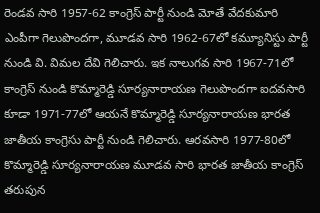రెండవ సారి 1957-62 కాంగ్రెస్ పార్టీ నుండి మోతే వేదకుమారి ఎంపీగా గెలుపొంద‌గా, మూడవ సారి 1962-67లో క‌మ్యూనిస్టు పార్టీ నుండి వి. విమల దేవి గెలిచారు. ఇక నాలుగ‌వ సారి 1967-71లో కాంగ్రెస్ నుండి కొమ్మారెడ్డి సూర్యనారాయణ గెలుపొంద‌గా ఐద‌వ‌సారి కూడా 1971-77లో ఆయ‌నే కొమ్మారెడ్డి సూర్యనారాయణ భారత జాతీయ కాంగ్రెసు పార్టీ నుండి గెలిచారు. ఆర‌వ‌సారి 1977-80లో కొమ్మారెడ్డి సూర్యనారాయణ మూడ‌వ సారి భారత జాతీయ కాంగ్రెస్ త‌రుపున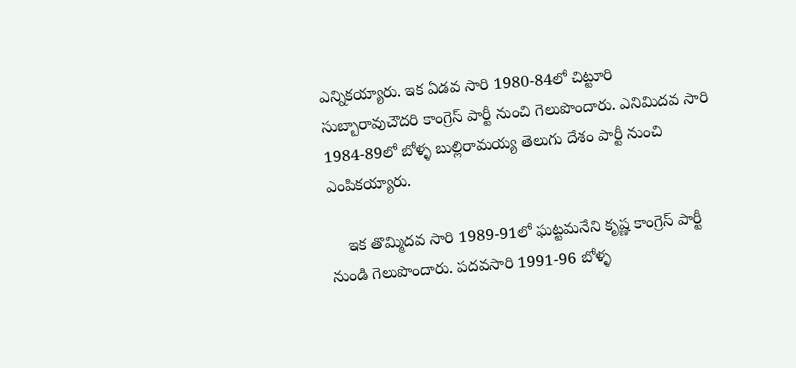ఎన్నిక‌య్యారు. ఇక ఏడవ సారి 1980-84లో చిట్టూరి సుబ్బారావుచౌదరి కాంగ్రెస్ పార్టీ నుంచి గెలుపొందారు. ఎనిమిద‌వ సారి 1984-89లో బోళ్ళ బుల్లిరామయ్య తెలుగు దేశం పార్టీ నుంచి ఎంపిక‌య్యారు.

    ఇక తొమ్మిదవ సారి 1989-91లో ఘట్టమనేని కృష్ణ కాంగ్రెస్ పార్టీ నుండి గెలుపొందారు. పదవసారి 1991-96 బోళ్ళ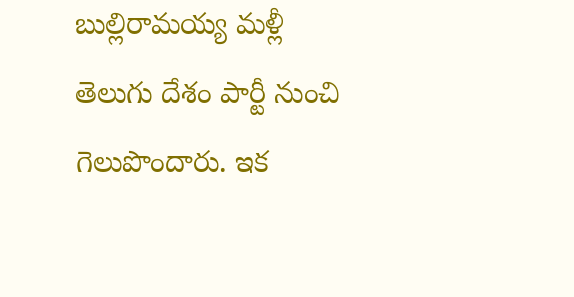బుల్లిరామయ్య మ‌ళ్లీ తెలుగు దేశం పార్టీ నుంచి గెలుపొందారు. ఇక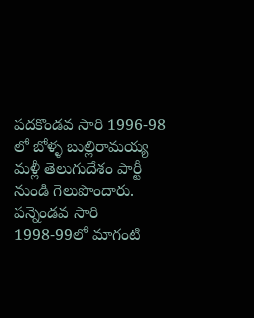పదకొండవ సారి 1996-98 లో బోళ్ళ బుల్లిరామయ్య మ‌ళ్లీ తెలుగుదేశం పార్టీ నుండి గెలుపొందారు. పన్నెండవ సారి 1998-99లో మాగంటి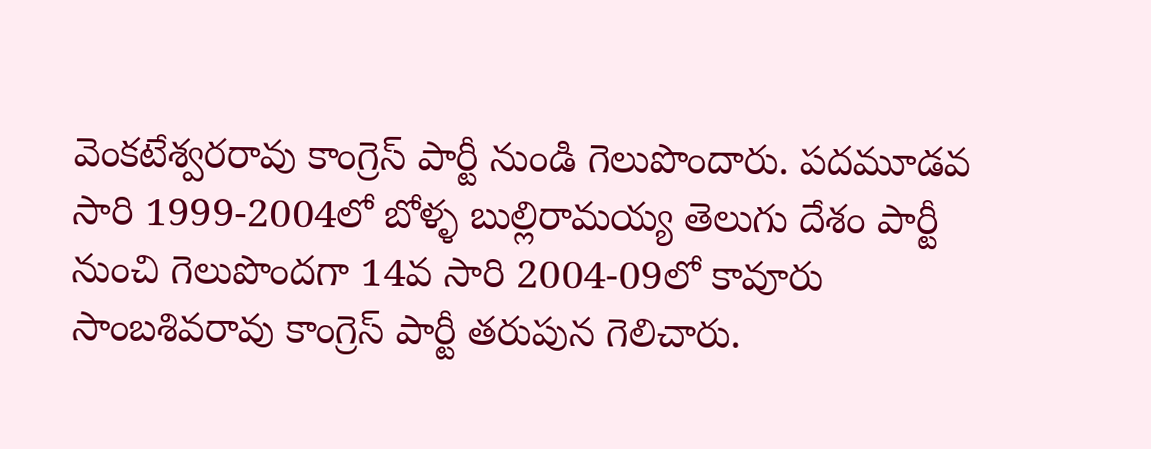వెంకటేశ్వరరావు కాంగ్రెస్ పార్టీ నుండి గెలుపొందారు. పదమూడవ సారి 1999-2004లో బోళ్ళ బుల్లిరామయ్య తెలుగు దేశం పార్టీ నుంచి గెలుపొంద‌గా 14వ సారి 2004-09లో కావూరు సాంబశివరావు కాంగ్రెస్ పార్టీ త‌రుపున గెలిచారు.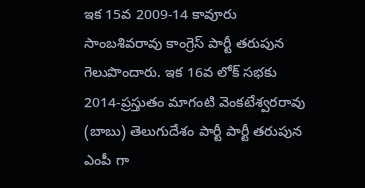ఇక 15వ 2009-14 కావూరు సాంబశివరావు కాంగ్రెస్ పార్టీ త‌రుపున గెలుపొందారు. ఇక 16వ లోక్ స‌భ‌కు 2014-ప్రస్తుతం మాగంటి వెంకటేశ్వరరావు (బాబు) తెలుగుదేశం పార్టీ పార్టీ త‌రుపున ఎంపీ గా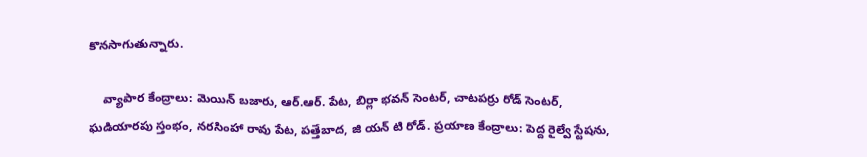కొన‌సాగుతున్నారు.

    వ్యాపార కేంద్రాలు: మెయిన్ బజారు, ఆర్.ఆర్. పేట, బిర్లా భవన్ సెంటర్, చాటపర్రు రోడ్ సెంటర్, ఘడియారపు స్తంభం, నరసింహా రావు పేట, పత్తేబాద, జి యన్ టి రోడ్. ప్రయాణ కేంద్రాలు: పెద్ద రైల్వే స్టేషను,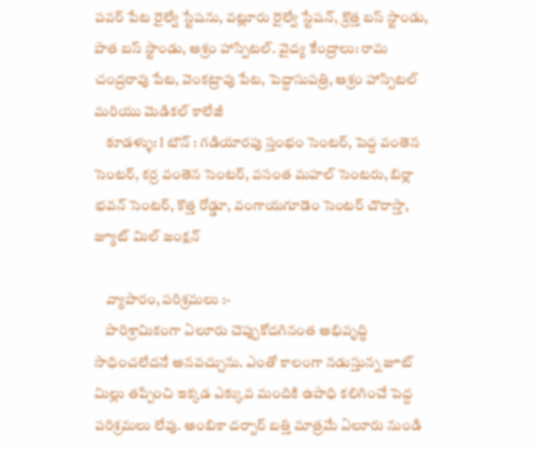పవర్ పేట రైల్వే స్టేషను, వట్లూరు రైల్వే స్టేషన్, క్రొత్త బస్ స్టాండు, పాత బస్ స్టాండు, ఆశ్రం హాస్పిటల్. వైద్య కేంద్రాలు: రామ చంద్రరావు పేట, వెంకట్రావు పేట, పెద్దాసుపత్రి, ఆశ్రం హాస్పిటల్ మరియు మెడికల్ కాలేజీ
    కూడళ్ళు: I టౌన్ : గడియారపు స్తంభం సెంటర్, పెద్ద వంతెన సెంటర్, కర్ర వంతెన సెంటర్, వసంత మహల్ సెంటరు, బిర్లా భవన్ సెంటర్, కొత్త రోడ్డూ, వంగాయగూడెం సెంటర్ చౌరాస్తా, జ్యూట్ మిల్ జంక్షన్

    వ్యాపారం, పరిశ్రమలు :-
    పారిశ్రామికంగా ఏలూరు చెప్పుకోదగినంత అభివృద్ధి సాధించలేదనే అనవచ్చును. ఎంతో కాలంగా నడుస్తున్న జూట్ మిల్లు తప్పించి ఇక్కడ ఎక్కువ మందికి ఉపాధి కలిగించే పెద్ద పరిశ్రమలు లేవు. అంబికా దర్బార్ బత్తి మాత్రమే ఏలూరు నుండి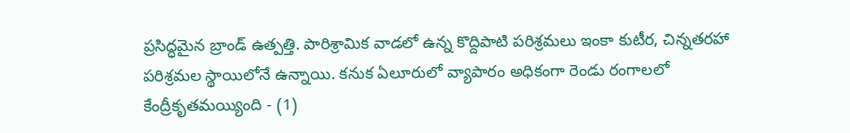ప్రసిద్ధమైన బ్రాండ్ ఉత్పత్తి. పారిశ్రామిక వాడలో ఉన్న కొద్దిపాటి పరిశ్రమలు ఇంకా కుటీర, చిన్నతరహా పరిశ్రమల స్థాయిలోనే ఉన్నాయి. కనుక ఏలూరులో వ్యాపారం అధికంగా రెండు రంగాలలో కేంద్రీకృతమయ్యింది - (1)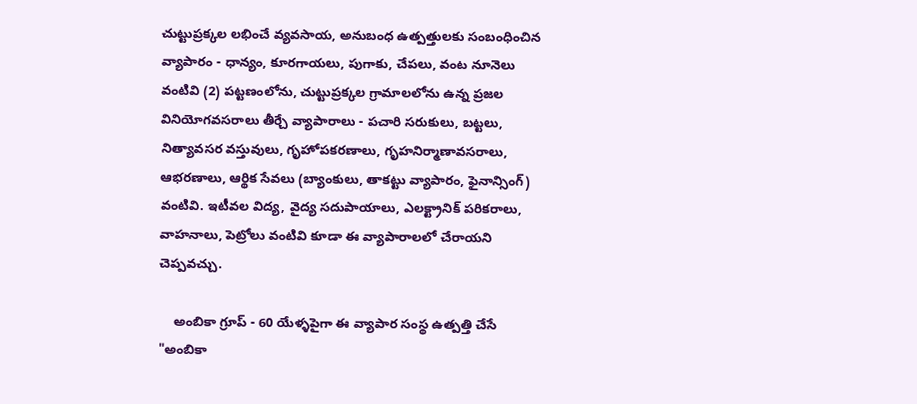చుట్టుప్రక్కల లభించే వ్యవసాయ, అనుబంధ ఉత్పత్తులకు సంబంధించిన వ్యాపారం - ధాన్యం, కూరగాయలు, పుగాకు, చేపలు, వంట నూనెలు వంటివి (2) పట్టణంలోను, చుట్టుప్రక్కల గ్రామాలలోను ఉన్న ప్రజల వినియోగవసరాలు తీర్చే వ్యాపారాలు - పచారి సరుకులు, బట్టలు, నిత్యావసర వస్తువులు, గృహోపకరణాలు, గృహనిర్మాణావసరాలు, ఆభరణాలు, ఆర్థిక సేవలు (బ్యాంకులు, తాకట్టు వ్యాపారం, ఫైనాన్సింగ్) వంటివి. ఇటీవల విద్య, వైద్య సదుపాయాలు, ఎలక్ట్రానిక్ పరికరాలు, వాహనాలు, పెట్రోలు వంటివి కూడా ఈ వ్యాపారాలలో చేరాయని చెప్పవచ్చు.

    అంబికా గ్రూప్ - 60 యేళ్ళపైగా ఈ వ్యాపార సంస్థ ఉత్పత్తి చేసే "అంబికా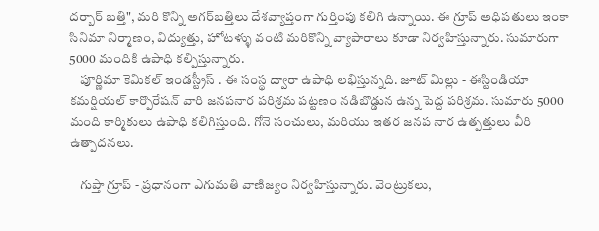దర్బార్ బత్తి", మరి కొన్ని అగర్‌బత్తిలు దేశవ్యాప్తంగా గుర్తింపు కలిగి ఉన్నాయి. ఈ గ్రూప్ అధిపతులు ఇంకా సినిమా నిర్మాణం, విద్యుత్తు, హోటళ్ళు వంటి మరికొన్ని వ్యాపారాలు కూడా నిర్వహిస్తున్నారు. సుమారుగా 5000 మందికి ఉపాధి కల్పిస్తున్నారు.
    పూర్ణిమా కెమికల్ ఇండస్ట్రీస్ . ఈ సంస్థ ద్వారా ఉపాధి లభిస్తున్నది. జూట్ మిల్లు - ఈస్టిండియా కమర్షియల్ కార్పొరేషన్ వారి జనపనార పరిశ్రమ పట్టణం నడిబొడ్డున ఉన్న పెద్ద పరిశ్రమ. సుమారు 5000 మంది కార్మికులు ఉపాధి కలిగిస్తుంది. గోనె సంచులు, మరియు ఇతర జనప నార ఉత్పత్తులు వీరి ఉత్పాదనలు.

    గుప్తా గ్రూప్ - ప్రధానంగా ఎగుమతి వాణిజ్యం నిర్వహిస్తున్నారు. వెంట్రుకలు,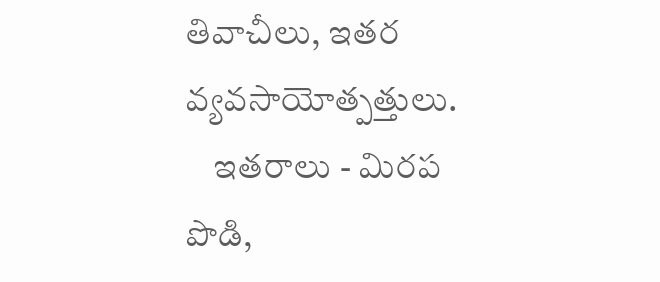తివాచీలు, ఇతర వ్యవసాయోత్పత్తులు.
    ఇతరాలు - మిరప పొడి,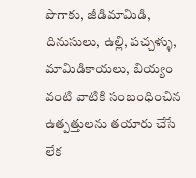పొగాకు, జీడిమామిడి, దినుసులు, ఉల్లి, పచ్చళ్ళు, మామిడికాయలు, బియ్యం వంటి వాటికి సంబంధించిన ఉత్పత్తులను తయారు చేసే లేక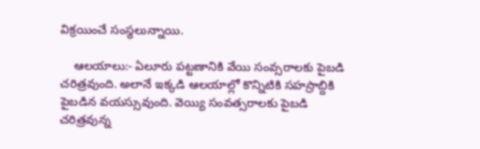విక్రయించే సంస్థలున్నాయి.

    ఆల‌యాలు:- ఏలూరు పట్టణానికి వేయి సంవ్సరాలకు పైబడి చరిత్రవుంది. అలానే ఇక్కడి ఆలయాల్లో కొన్నిటికి సహస్రాబ్దికి పైబడిన వయస్సువుంది. వెయ్యి సంవత్సరాలకు పైబడి చరిత్రవున్న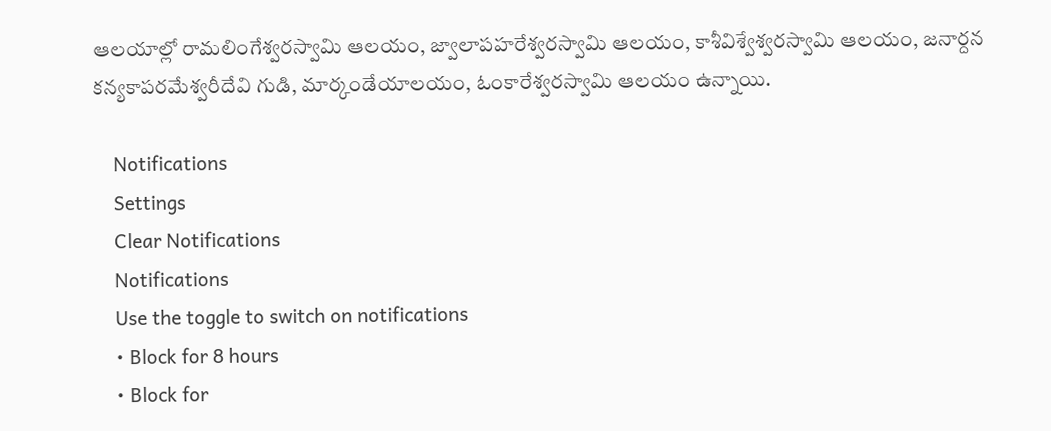ఆలయాల్లో రామలింగేశ్వరస్వామి ఆలయం, జ్వాలాపహరేశ్వరస్వామి ఆలయం, కాశీవిశ్వేశ్వరస్వామి ఆలయం, జనార్దన కన్యకాపరమేశ్వరీదేవి గుడి, మార్కండేయాలయం, ఓంకారేశ్వరస్వామి ఆలయం ఉన్నాయి.

    Notifications
    Settings
    Clear Notifications
    Notifications
    Use the toggle to switch on notifications
    • Block for 8 hours
    • Block for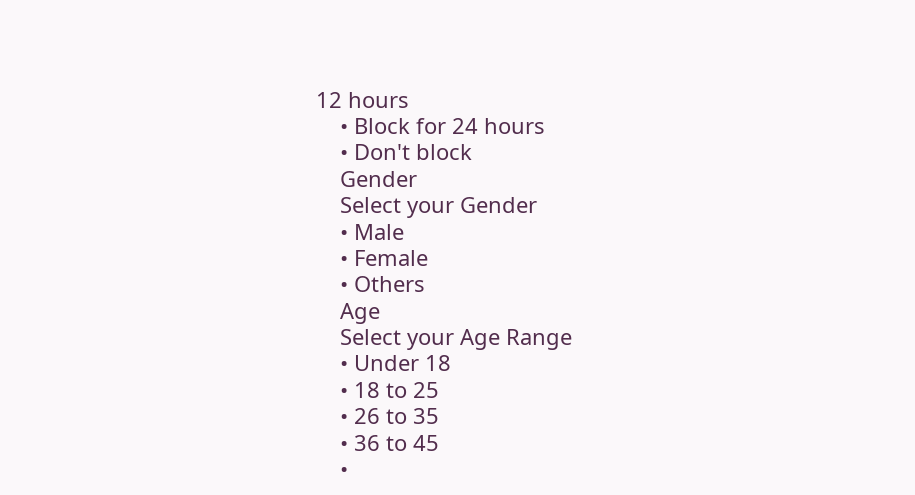12 hours
    • Block for 24 hours
    • Don't block
    Gender
    Select your Gender
    • Male
    • Female
    • Others
    Age
    Select your Age Range
    • Under 18
    • 18 to 25
    • 26 to 35
    • 36 to 45
    •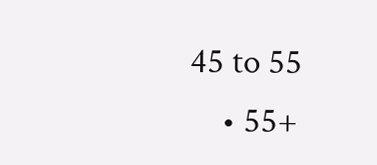45 to 55
    • 55+